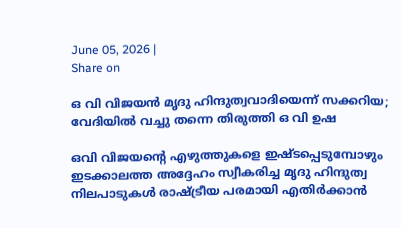June 05, 2026 |
Share on

ഒ വി വിജയന്‍ മൃദു ഹിന്ദുത്വവാദിയെന്ന് സക്കറിയ; വേദിയില്‍ വച്ചു തന്നെ തിരുത്തി ഒ വി ഉഷ

ഒവി വിജയന്റെ എഴുത്തുകളെ ഇഷ്ടപ്പെടുമ്പോഴും ഇടക്കാലത്ത അദ്ദേഹം സ്വീകരിച്ച മൃദു ഹിന്ദുത്വ നിലപാടുകള്‍ രാഷ്ട്രീയ പരമായി എതിര്‍ക്കാന്‍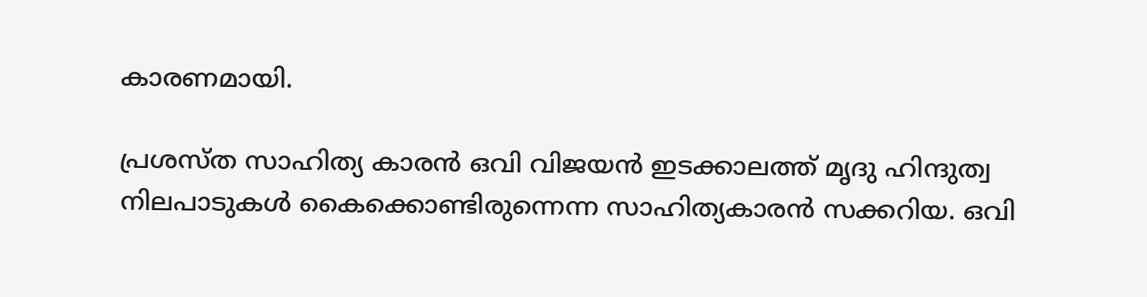കാരണമായി.

പ്രശസ്ത സാഹിത്യ കാരന്‍ ഒവി വിജയന്‍ ഇടക്കാലത്ത് മൃദു ഹിന്ദുത്വ നിലപാടുകള്‍ കൈക്കൊണ്ടിരുന്നെന്ന സാഹിത്യകാരന്‍ സക്കറിയ. ഒവി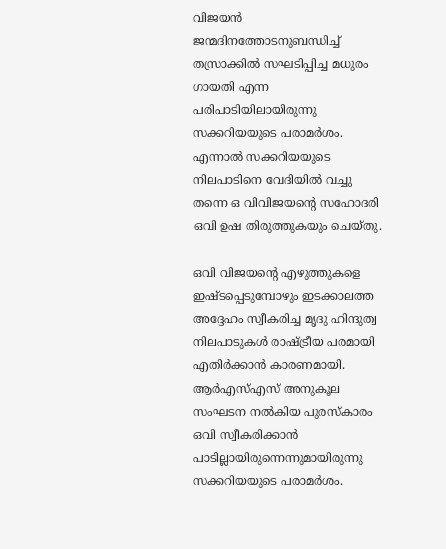വിജയന്‍ ജന്മദിനത്തോടനുബന്ധിച്ച് തസ്രാക്കില്‍ സഘടിപ്പിച്ച മധുരം ഗായതി എന്ന പരിപാടിയിലായിരുന്നു സക്കറിയയുടെ പരാമര്‍ശം. എന്നാല്‍ സക്കറിയയുടെ നിലപാടിനെ വേദിയില്‍ വച്ചു തന്നെ ഒ വിവിജയന്റെ സഹോദരി ഒവി ഉഷ തിരുത്തുകയും ചെയ്തു.

ഒവി വിജയന്റെ എഴുത്തുകളെ ഇഷ്ടപ്പെടുമ്പോഴും ഇടക്കാലത്ത അദ്ദേഹം സ്വീകരിച്ച മൃദു ഹിന്ദുത്വ നിലപാടുകള്‍ രാഷ്ട്രീയ പരമായി എതിര്‍ക്കാന്‍ കാരണമായി. ആര്‍എസ്എസ് അനുകൂല സംഘടന നല്‍കിയ പുരസ്‌കാരം ഒവി സ്വീകരിക്കാന്‍ പാടില്ലായിരുന്നെന്നുമായിരുന്നു സക്കറിയയുടെ പരാമര്‍ശം.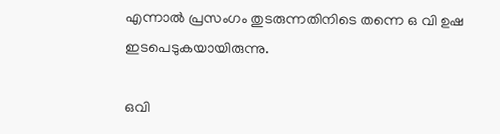എന്നാല്‍ പ്രസംഗം തുടരുന്നതിനിടെ തന്നെ ഒ വി ഉഷ ഇടപെടുകയായിരുന്നു.

ഒവി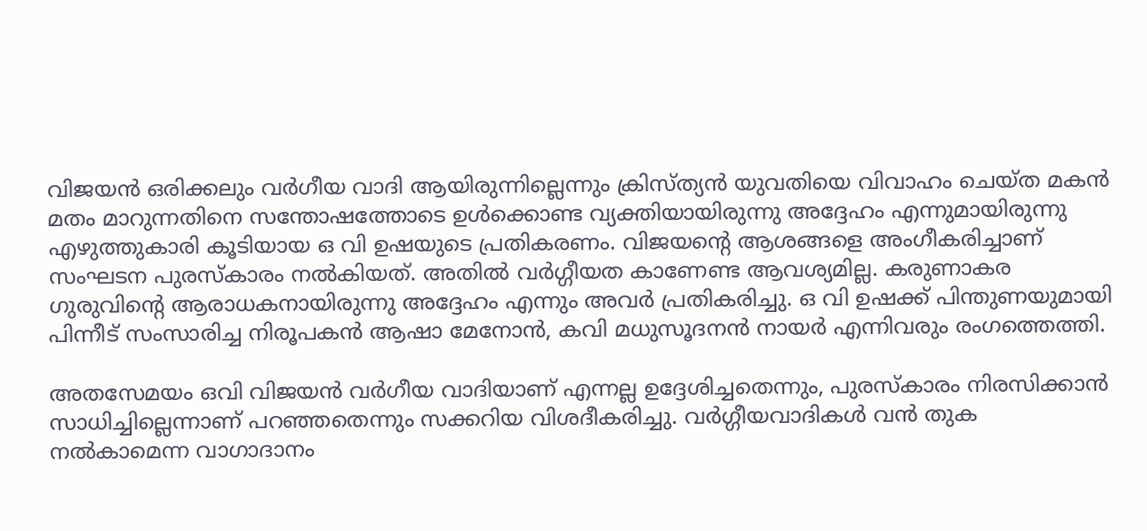വിജയന്‍ ഒരിക്കലും വര്‍ഗീയ വാദി ആയിരുന്നില്ലെന്നും ക്രിസ്ത്യന്‍ യുവതിയെ വിവാഹം ചെയ്ത മകന്‍ മതം മാറുന്നതിനെ സന്തോഷത്തോടെ ഉള്‍ക്കൊണ്ട വ്യക്തിയായിരുന്നു അദ്ദേഹം എന്നുമായിരുന്നു എഴുത്തുകാരി കൂടിയായ ഒ വി ഉഷയുടെ പ്രതികരണം. വിജയന്റെ ആശങ്ങളെ അംഗീകരിച്ചാണ് സംഘടന പുരസ്‌കാരം നല്‍കിയത്. അതില്‍ വര്‍ഗ്ഗീയത കാണേണ്ട ആവശ്യമില്ല. കരുണാകര ഗുരുവിന്റെ ആരാധകനായിരുന്നു അദ്ദേഹം എന്നും അവര്‍ പ്രതികരിച്ചു. ഒ വി ഉഷക്ക് പിന്തുണയുമായി പിന്നീട് സംസാരിച്ച നിരൂപകന്‍ ആഷാ മേനോന്‍, കവി മധുസൂദനന്‍ നായര്‍ എന്നിവരും രംഗത്തെത്തി.

അതസേമയം ഒവി വിജയന്‍ വര്‍ഗീയ വാദിയാണ് എന്നല്ല ഉദ്ദേശിച്ചതെന്നും, പുരസ്‌കാരം നിരസിക്കാന്‍ സാധിച്ചില്ലെന്നാണ് പറഞ്ഞതെന്നും സക്കറിയ വിശദീകരിച്ചു. വര്‍ഗ്ഗീയവാദികള്‍ വന്‍ തുക നല്‍കാമെന്ന വാഗാദാനം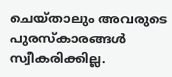ചെയ്താലും അവരുടെ പുരസ്‌കാരങ്ങള്‍ സ്വീകരിക്കില്ല.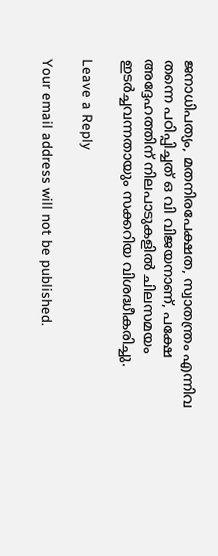ജനാധിപത്യം, മതനിരപേക്ഷത, സ്വാതന്ത്രം എന്നിവ തന്നെ പഠിപ്പിച്ചത് ഒ വി വിജയനാണ്, പക്ഷേ അദ്ദേഹത്തിന് നിലപാടുകളില്‍ ചിലസമയം ഇടര്‍ച്ചവന്നതായും സക്കറിയ വിശദ്ധീകരിച്ചു.

Leave a Reply

Your email address will not be published.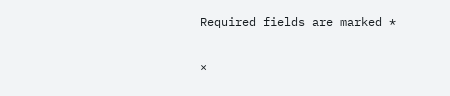Required fields are marked *

×